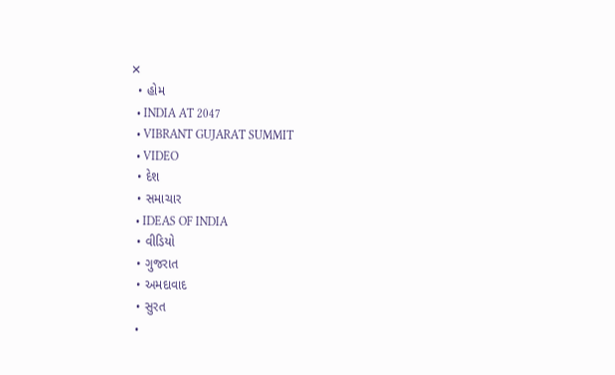✕
  • હોમ
  • INDIA AT 2047
  • VIBRANT GUJARAT SUMMIT
  • VIDEO
  • દેશ
  • સમાચાર
  • IDEAS OF INDIA
  • વીડિયો
  • ગુજરાત
  • અમદાવાદ
  • સુરત
  •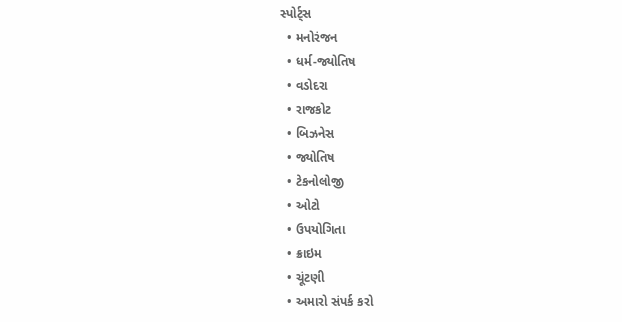સ્પોર્ટ્સ
  • મનોરંજન
  • ધર્મ-જ્યોતિષ
  • વડોદરા
  • રાજકોટ
  • બિઝનેસ
  • જ્યોતિષ
  • ટેકનોલોજી
  • ઓટો
  • ઉપયોગિતા
  • ક્રાઇમ
  • ચૂંટણી
  • અમારો સંપર્ક કરો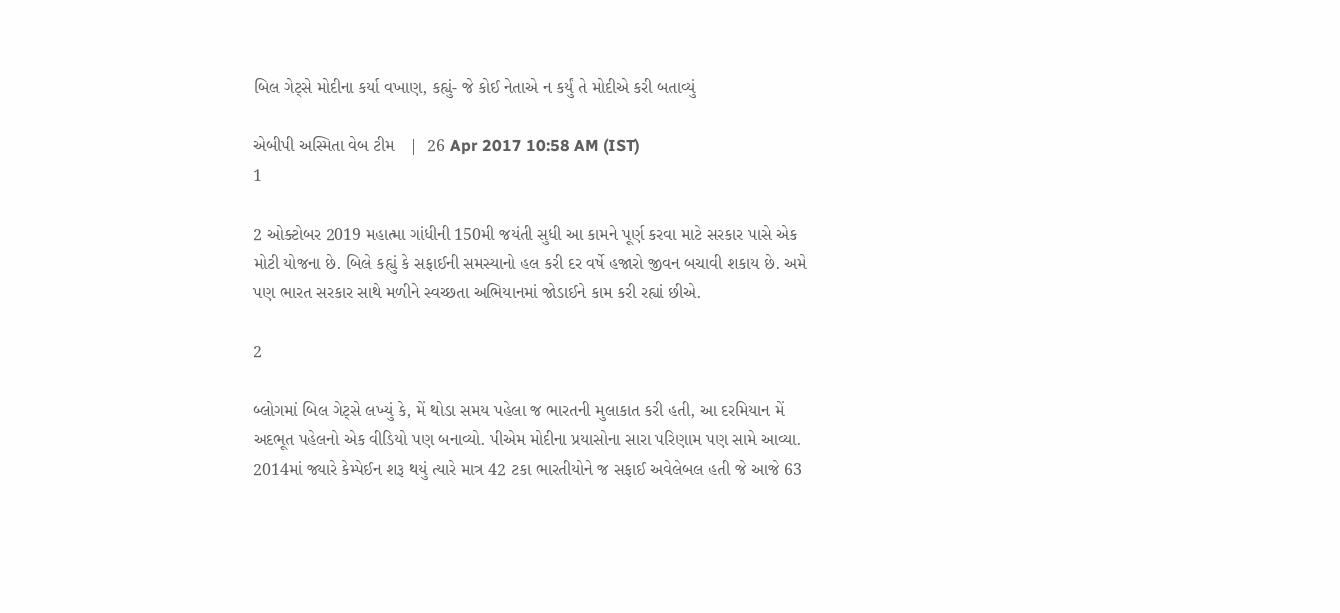બિલ ગેટ્સે મોદીના કર્યા વખાણ, કહ્યું- જે કોઈ નેતાએ ન કર્યું તે મોદીએ કરી બતાવ્યું

એબીપી અસ્મિતા વેબ ટીમ   |  26 Apr 2017 10:58 AM (IST)
1

2 ઓક્ટોબર 2019 મહાત્મા ગાંધીની 150મી જયંતી સુધી આ કામને પૂર્ણ કરવા માટે સરકાર પાસે એક મોટી યોજના છે. બિલે કહ્યું કે સફાઈની સમસ્યાનો હલ કરી દર વર્ષે હજારો જીવન બચાવી શકાય છે. અમે પણ ભારત સરકાર સાથે મળીને સ્વચ્છતા અભિયાનમાં જોડાઈને કામ કરી રહ્યાં છીએ.

2

બ્લોગમાં બિલ ગેટ્સે લખ્યું કે, મેં થોડા સમય પહેલા જ ભારતની મુલાકાત કરી હતી, આ દરમિયાન મેં અદભૂત પહેલનો એક વીડિયો પણ બનાવ્યો. પીએમ મોદીના પ્રયાસોના સારા પરિણામ પણ સામે આવ્યા. 2014માં જ્યારે કેમ્પેઈન શરૂ થયું ત્યારે માત્ર 42 ટકા ભારતીયોને જ સફાઈ અવેલેબલ હતી જે આજે 63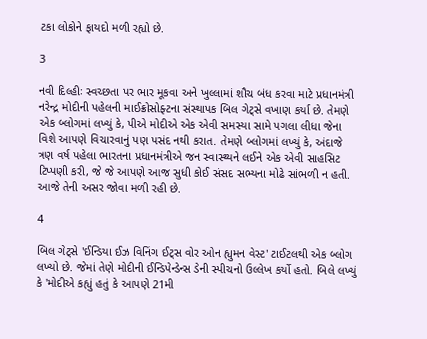ટકા લોકોને ફાયદો મળી રહ્યો છે.

3

નવી દિલ્હીઃ સ્વચ્છતા પર ભાર મૂકવા અને ખુલ્લામાં શૌચ બંધ કરવા માટે પ્રધાનમંત્રી નરેન્દ્ર મોદીની પહેલની માઈક્રોસોફ્ટના સંસ્થાપક બિલ ગેટ્સે વખાણ કર્યા છે. તેમણે એક બ્લોગમાં લખ્યું કે, પીએ મોદીએ એક એવી સમસ્યા સામે પગલા લીધા જેના વિશે આપણે વિચારવાનું પણ પસંદ નથી કરાત. તેમણે બ્લોગમાં લખ્યું કે, અંદાજે ત્રણ વર્ષ પહેલા ભારતના પ્રધાનમંત્રીએ જન સ્વાસ્થ્યને લઈને એક એવી સાહસિટ ટિપ્પણી કરી, જે જે આપણે આજ સુધી કોઈ સંસદ સભ્યના મોઢે સાંભળી ન હતી. આજે તેની અસર જોવા મળી રહી છે.

4

બિલ ગેટ્સે 'ઈન્ડિયા ઈઝ વિનિંગ ઈટ્સ વોર ઓન હ્યુમન વેસ્ટ' ટાઈટલથી એક બ્લોગ લખ્યો છે. જેમાં તેણે મોદીની ઈન્ડિપેન્ડેન્સ ડેની સ્પીચનો ઉલ્લેખ કર્યો હતો. બિલે લખ્યું કે 'મોદીએ કહ્યું હતું કે આપણે 21મી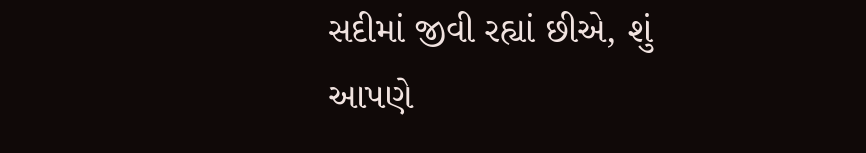સદીમાં જીવી રહ્યાં છીએ, શું આપણે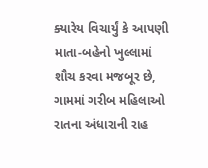ક્યારેય વિચાર્યું કે આપણી માતા-બહેનો ખુલ્લામાં શૌચ કરવા મજબૂર છે, ગામમાં ગરીબ મહિલાઓ રાતના અંધારાની રાહ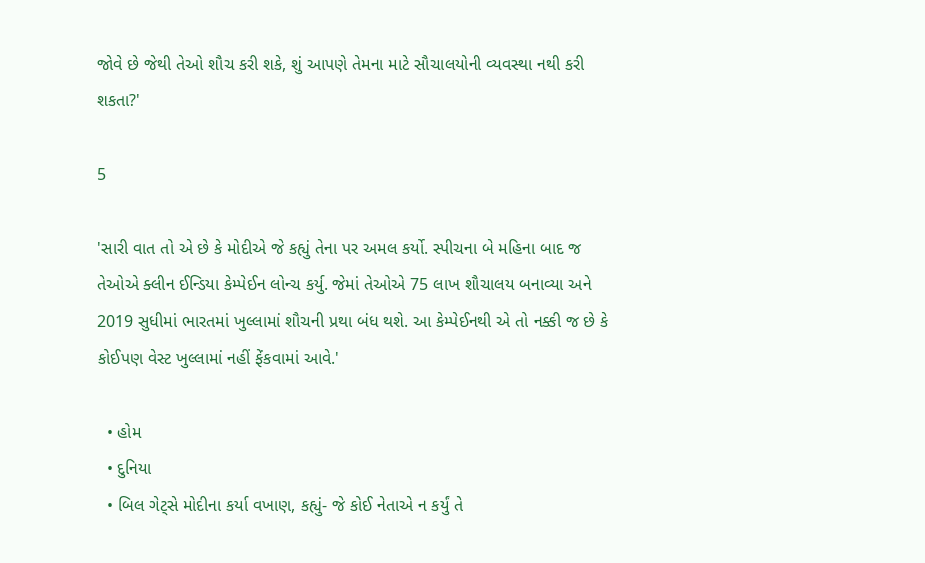જોવે છે જેથી તેઓ શૌચ કરી શકે, શું આપણે તેમના માટે સૌચાલયોની વ્યવસ્થા નથી કરી શકતા?'

5

'સારી વાત તો એ છે કે મોદીએ જે કહ્યું તેના પર અમલ કર્યો. સ્પીચના બે મહિના બાદ જ તેઓએ ક્લીન ઈન્ડિયા કેમ્પેઈન લોન્ચ કર્યુ. જેમાં તેઓએ 75 લાખ શૌચાલય બનાવ્યા અને 2019 સુધીમાં ભારતમાં ખુલ્લામાં શૌચની પ્રથા બંધ થશે. આ કેમ્પેઈનથી એ તો નક્કી જ છે કે કોઈપણ વેસ્ટ ખુલ્લામાં નહીં ફેંકવામાં આવે.'

  • હોમ
  • દુનિયા
  • બિલ ગેટ્સે મોદીના કર્યા વખાણ, કહ્યું- જે કોઈ નેતાએ ન કર્યું તે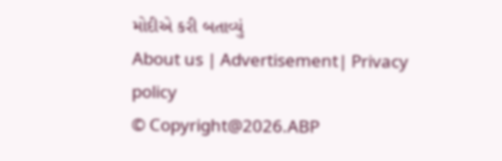મોદીએ કરી બતાવ્યું
About us | Advertisement| Privacy policy
© Copyright@2026.ABP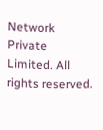Network Private Limited. All rights reserved.